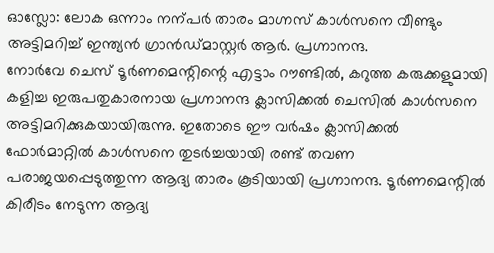ഓസ്ലോ: ലോക ഒന്നാം നന്പർ താരം മാഗ്നസ് കാൾസനെ വീണ്ടും അട്ടിമറിച്ച് ഇന്ത്യൻ ഗ്രാൻഡ്മാസ്റ്റർ ആർ. പ്രഗ്നാനന്ദ.
നോർവേ ചെസ് ടൂർണമെന്റിന്റെ എട്ടാം റൗണ്ടിൽ, കറുത്ത കരുക്കളുമായി കളിച്ച ഇരുപതുകാരനായ പ്രഗ്നാനന്ദ ക്ലാസിക്കൽ ചെസിൽ കാൾസനെ അട്ടിമറിക്കുകയായിരുന്നു. ഇതോടെ ഈ വർഷം ക്ലാസിക്കൽ ഫോർമാറ്റിൽ കാൾസനെ തുടർച്ചയായി രണ്ട് തവണ പരാജയപ്പെടുത്തുന്ന ആദ്യ താരം കൂടിയായി പ്രഗ്നാനന്ദ. ടൂർണമെന്റിൽ കിരീടം നേടുന്ന ആദ്യ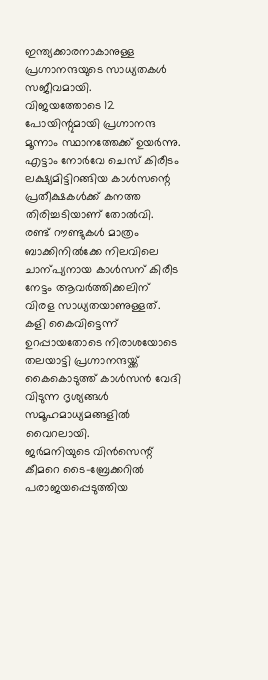ഇന്ത്യക്കാരനാകാനുള്ള പ്രഗ്നാനന്ദയുടെ സാധ്യതകൾ സജീവമായി.
വിജയത്തോടെ 12 പോയിന്റുമായി പ്രഗ്നാനന്ദ മൂന്നാം സ്ഥാനത്തേക്ക് ഉയർന്നു. എട്ടാം നോർവേ ചെസ് കിരീടം ലക്ഷ്യമിട്ടിറങ്ങിയ കാൾസന്റെ പ്രതീക്ഷകൾക്ക് കനത്ത തിരിച്ചടിയാണ് തോൽവി. രണ്ട് റൗണ്ടുകൾ മാത്രം ബാക്കിനിൽക്കേ നിലവിലെ ചാന്പ്യനായ കാൾസന് കിരീട നേട്ടം ആവർത്തിക്കലിന് വിരള സാധ്യതയാണുള്ളത്.
കളി കൈവിട്ടെന്ന് ഉറപ്പായതോടെ നിരാശയോടെ തലയാട്ടി പ്രഗ്നാനന്ദയ്ക്ക് കൈകൊടുത്ത് കാൾസൻ വേദി വിടുന്ന ദൃശ്യങ്ങൾ സമൂഹമാധ്യമങ്ങളിൽ വൈറലായി.
ജർമനിയുടെ വിൻസെന്റ് കീമറെ ടൈ-ബ്രേക്കറിൽ പരാജയപ്പെടുത്തിയ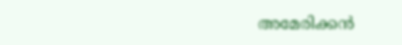അമേരിക്കൻ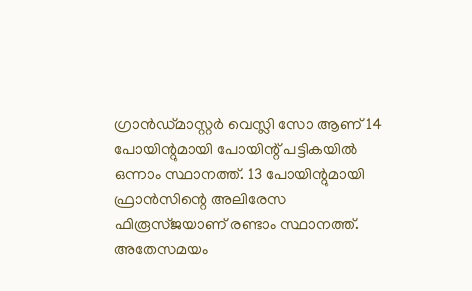ഗ്രാൻഡ്മാസ്റ്റർ വെസ്ലി സോ ആണ് 14 പോയിന്റുമായി പോയിന്റ് പട്ടികയിൽ ഒന്നാം സ്ഥാനത്ത്. 13 പോയിന്റുമായി ഫ്രാൻസിന്റെ അലിരേസ ഫിരൂസ്ജയാണ് രണ്ടാം സ്ഥാനത്ത്.
അതേസമയം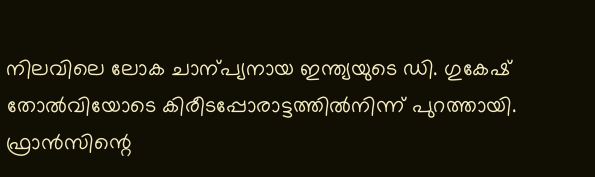നിലവിലെ ലോക ചാന്പ്യനായ ഇന്ത്യയുടെ ഡി. ഗുകേഷ് തോൽവിയോടെ കിരീടപ്പോരാട്ടത്തിൽനിന്ന് പുറത്തായി. ഫ്രാൻസിന്റെ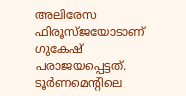അലിരേസ ഫിരൂസ്ജയോടാണ് ഗുകേഷ് പരാജയപ്പെട്ടത്. ടൂർണമെന്റിലെ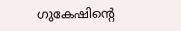ഗുകേഷിന്റെ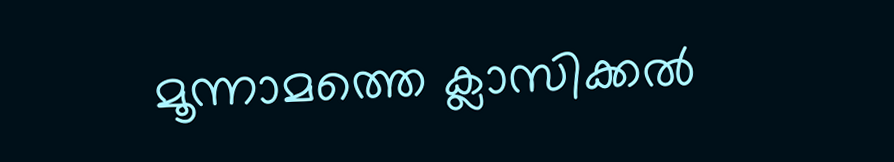മൂന്നാമത്തെ ക്ലാസിക്കൽ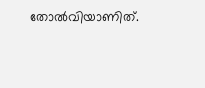തോൽവിയാണിത്.